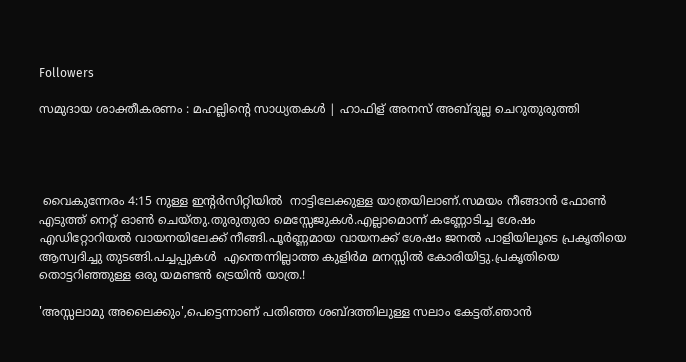Followers

സമുദായ ശാക്തീകരണം : മഹല്ലിന്റെ സാധ്യതകൾ | ഹാഫിള് അനസ് അബ്ദുല്ല ചെറുതുരുത്തി




 വൈകുന്നേരം 4:15 നുള്ള ഇന്റർസിറ്റിയിൽ  നാട്ടിലേക്കുള്ള യാത്രയിലാണ്.സമയം നീങ്ങാൻ ഫോൺ എടുത്ത് നെറ്റ് ഓൺ ചെയ്തു.തുരുതുരാ മെസ്സേജുകൾ.എല്ലാമൊന്ന് കണ്ണോടിച്ച ശേഷം  എഡിറ്റോറിയൽ വായനയിലേക്ക് നീങ്ങി.പൂർണ്ണമായ വായനക്ക് ശേഷം ജനൽ പാളിയിലൂടെ പ്രകൃതിയെ ആസ്വദിച്ചു തുടങ്ങി.പച്ചപ്പുകൾ  എന്തെന്നില്ലാത്ത കുളിർമ മനസ്സിൽ കോരിയിട്ടു.പ്രകൃതിയെ തൊട്ടറിഞ്ഞുള്ള ഒരു യമണ്ടൻ ട്രെയിൻ യാത്ര.!

'അസ്സലാമു അലൈക്കും',പെട്ടെന്നാണ് പതിഞ്ഞ ശബ്‍ദത്തിലുള്ള സലാം കേട്ടത്.ഞാൻ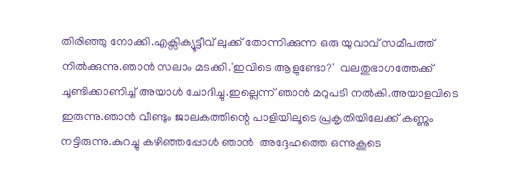തിരിഞ്ഞു നോക്കി.എക്സിക്യൂട്ടീവ് ലുക്ക് തോന്നിക്കുന്ന ഒരു യുവാവ് സമീപത്ത് നിൽക്കുന്നു.ഞാൻ സലാം മടക്കി.'ഇവിടെ ആളുണ്ടോ?'  വലതുഭാഗത്തേക്ക് ചൂണ്ടിക്കാണിച്ച് അയാൾ ചോദിച്ചു.ഇല്ലെന്ന് ഞാൻ മറുപടി നൽകി.അയാളവിടെ ഇരുന്നു.ഞാൻ വീണ്ടും ജാലകത്തിന്റെ പാളിയിലൂടെ പ്രകൃതിയിലേക്ക് കണ്ണും നട്ടിരുന്നു.കുറച്ചു കഴിഞ്ഞപ്പോൾ ഞാൻ  അദ്ദേഹത്തെ ഒന്നുകൂടെ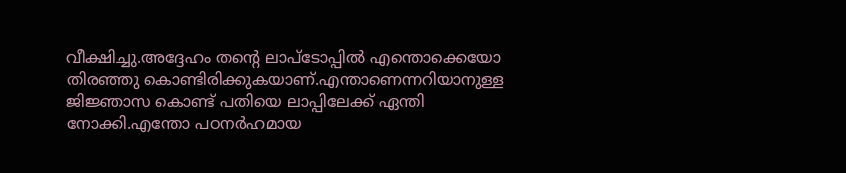വീക്ഷിച്ചു.അദ്ദേഹം തന്റെ ലാപ്ടോപ്പിൽ എന്തൊക്കെയോ തിരഞ്ഞു കൊണ്ടിരിക്കുകയാണ്.എന്താണെന്നറിയാനുള്ള ജിജ്ഞാസ കൊണ്ട് പതിയെ ലാപ്പിലേക്ക് ഏന്തി നോക്കി.എന്തോ പഠനർഹമായ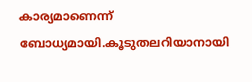കാര്യമാണെന്ന് ബോധ്യമായി.കൂടുതലറിയാനായി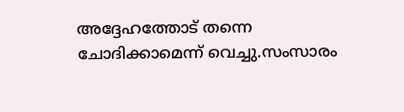അദ്ദേഹത്തോട് തന്നെ ചോദിക്കാമെന്ന് വെച്ചു.സംസാരം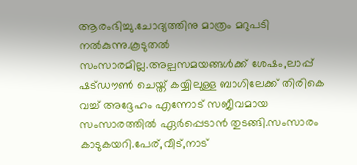ആരംഭിച്ചു.ചോദ്യത്തിനു മാത്രം മറുപടി നൽകുന്നു.കൂടുതൽ സംസാരമില്ല.അല്പസമയങ്ങൾക്ക് ശേഷം,ലാപ്പ് ഷട്ഡൗൺ ചെയ്ത് കയ്യിലുള്ള ബാഗിലേക്ക് തിരികെ വച്ച് അദ്ദേഹം എന്നോട് സജീവമായ സംസാരത്തിൽ ഏർപ്പെടാൻ തുടങ്ങി.സംസാരം കാടുകയറി.പേര്,വീട്,നാട്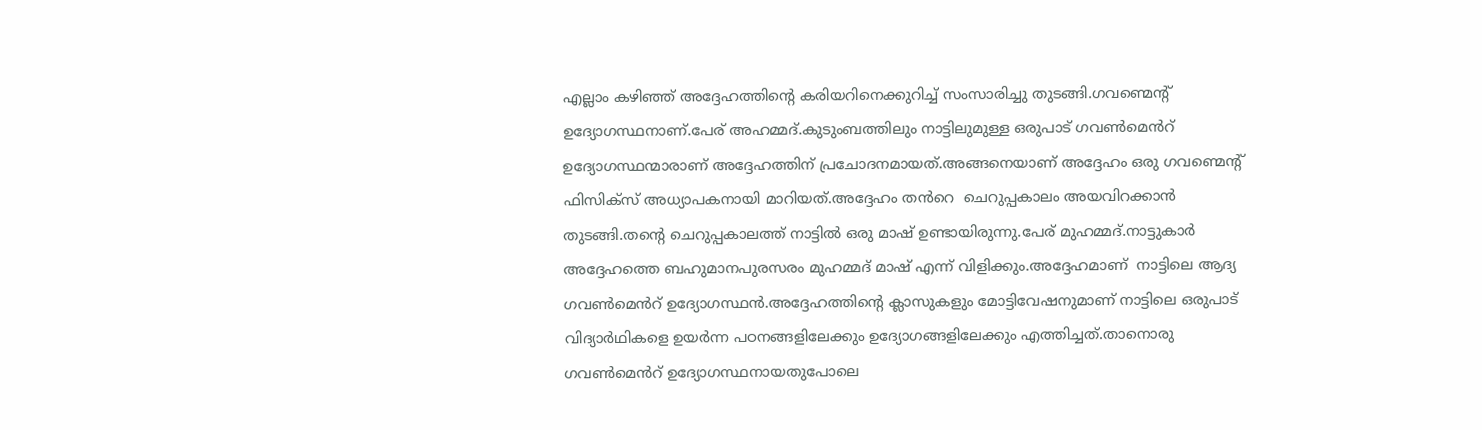എല്ലാം കഴിഞ്ഞ് അദ്ദേഹത്തിന്റെ കരിയറിനെക്കുറിച്ച് സംസാരിച്ചു തുടങ്ങി.ഗവണ്മെന്റ് ഉദ്യോഗസ്ഥനാണ്.പേര് അഹമ്മദ്.കുടുംബത്തിലും നാട്ടിലുമുള്ള ഒരുപാട് ഗവൺമെൻറ് ഉദ്യോഗസ്ഥന്മാരാണ് അദ്ദേഹത്തിന് പ്രചോദനമായത്.അങ്ങനെയാണ് അദ്ദേഹം ഒരു ഗവണ്മെന്റ് ഫിസിക്സ് അധ്യാപകനായി മാറിയത്.അദ്ദേഹം തൻറെ  ചെറുപ്പകാലം അയവിറക്കാൻ തുടങ്ങി.തന്റെ ചെറുപ്പകാലത്ത് നാട്ടിൽ ഒരു മാഷ് ഉണ്ടായിരുന്നു.പേര് മുഹമ്മദ്.നാട്ടുകാർ അദ്ദേഹത്തെ ബഹുമാനപുരസരം മുഹമ്മദ് മാഷ് എന്ന് വിളിക്കും.അദ്ദേഹമാണ്  നാട്ടിലെ ആദ്യ ഗവൺമെൻറ് ഉദ്യോഗസ്ഥൻ.അദ്ദേഹത്തിന്റെ ക്ലാസുകളും മോട്ടിവേഷനുമാണ് നാട്ടിലെ ഒരുപാട് വിദ്യാർഥികളെ ഉയർന്ന പഠനങ്ങളിലേക്കും ഉദ്യോഗങ്ങളിലേക്കും എത്തിച്ചത്.താനൊരു ഗവൺമെൻറ് ഉദ്യോഗസ്ഥനായതുപോലെ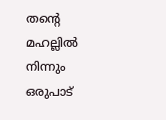തന്റെ മഹല്ലിൽ നിന്നും ഒരുപാട്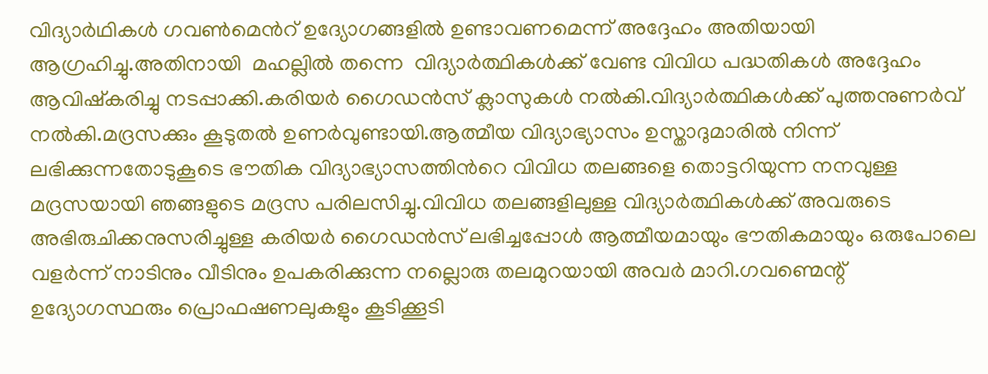വിദ്യാർഥികൾ ഗവൺമെൻറ് ഉദ്യോഗങ്ങളിൽ ഉണ്ടാവണമെന്ന് അദ്ദേഹം അതിയായി ആഗ്രഹിച്ചു.അതിനായി  മഹല്ലിൽ തന്നെ  വിദ്യാർത്ഥികൾക്ക് വേണ്ട വിവിധ പദ്ധതികൾ അദ്ദേഹം ആവിഷ്കരിച്ചു നടപ്പാക്കി.കരിയർ ഗൈഡൻസ് ക്ലാസുകൾ നൽകി.വിദ്യാർത്ഥികൾക്ക് പുത്തനുണർവ് നൽകി.മദ്രസക്കും കൂടുതൽ ഉണർവുണ്ടായി.ആത്മീയ വിദ്യാഭ്യാസം ഉസ്താദുമാരിൽ നിന്ന് ലഭിക്കുന്നതോടുകൂടെ ഭൗതിക വിദ്യാഭ്യാസത്തിൻറെ വിവിധ തലങ്ങളെ തൊട്ടറിയുന്ന നനവുള്ള മദ്രസയായി ഞങ്ങളുടെ മദ്രസ പരിലസിച്ചു.വിവിധ തലങ്ങളിലുള്ള വിദ്യാർത്ഥികൾക്ക് അവരുടെ അഭിരുചിക്കനുസരിച്ചുള്ള കരിയർ ഗൈഡൻസ് ലഭിച്ചപ്പോൾ ആത്മീയമായും ഭൗതികമായും ഒരുപോലെ വളർന്ന് നാടിനും വീടിനും ഉപകരിക്കുന്ന നല്ലൊരു തലമുറയായി അവർ മാറി.ഗവണ്മെന്റ് ഉദ്യോഗസ്ഥരും പ്രൊഫഷണലുകളും കൂടിക്കൂടി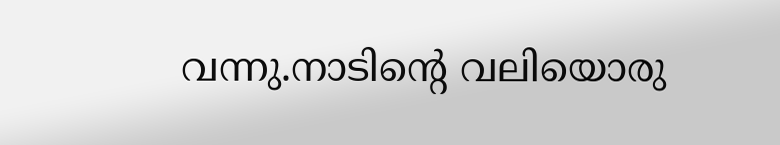വന്നു.നാടിന്റെ വലിയൊരു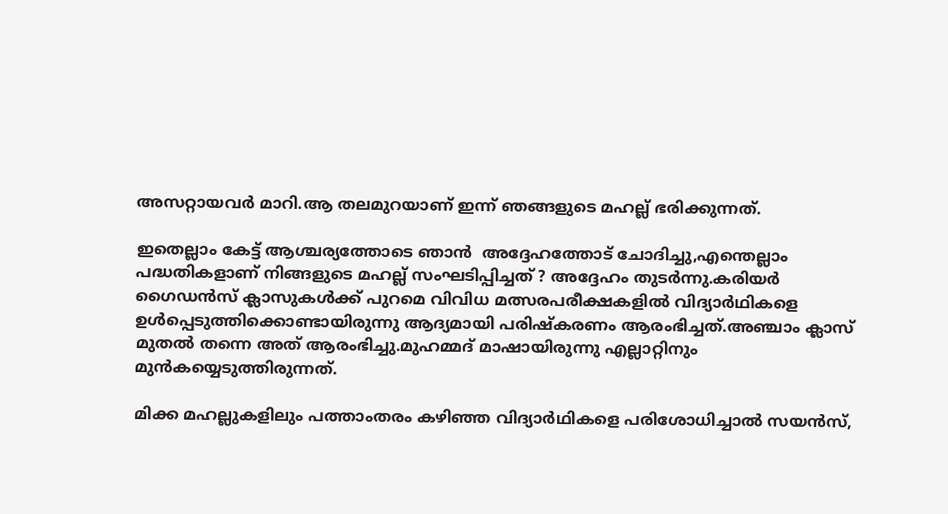അസറ്റായവർ മാറി.ആ തലമുറയാണ് ഇന്ന് ഞങ്ങളുടെ മഹല്ല് ഭരിക്കുന്നത്.

ഇതെല്ലാം കേട്ട് ആശ്ചര്യത്തോടെ ഞാൻ  അദ്ദേഹത്തോട് ചോദിച്ചു,എന്തെല്ലാം പദ്ധതികളാണ് നിങ്ങളുടെ മഹല്ല് സംഘടിപ്പിച്ചത് ? അദ്ദേഹം തുടർന്നു.കരിയർ ഗൈഡൻസ് ക്ലാസുകൾക്ക് പുറമെ വിവിധ മത്സരപരീക്ഷകളിൽ വിദ്യാർഥികളെ ഉൾപ്പെടുത്തിക്കൊണ്ടായിരുന്നു ആദ്യമായി പരിഷ്കരണം ആരംഭിച്ചത്.അഞ്ചാം ക്ലാസ് മുതൽ തന്നെ അത് ആരംഭിച്ചു.മുഹമ്മദ്‌ മാഷായിരുന്നു എല്ലാറ്റിനും മുൻകയ്യെടുത്തിരുന്നത്.

മിക്ക മഹല്ലുകളിലും പത്താംതരം കഴിഞ്ഞ വിദ്യാർഥികളെ പരിശോധിച്ചാൽ സയൻസ്,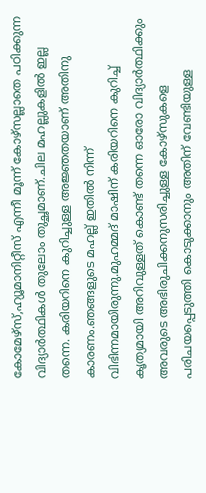കോമേഴ്സ്,ഹ്യൂമാനിറ്റീസ് എന്നീ മൂന്ന് കോഴ്സല്ലാതെ പഠിക്കുന്ന വിദ്യാർത്ഥികൾ തുലോം തുച്ഛമാണ്.ചില മഹല്ലുകളിൽ ഇല്ല തന്നെ. കരിയറിനെ കുറിച്ചുള്ള അജ്ഞതയാണ് അതിനു കാരണം.ഞങ്ങളുടെ മഹല്ല് ഇതിൽ നിന്ന് വിഭിന്നമായിരുന്നു.മുഹമ്മദ് മാഷിന് കരിയറിനെ കുറിച്ച് കൃത്യമായി അറിവുള്ളത് കൊണ്ട് തന്നെ ഓരോ വിദ്യാർത്ഥിക്കും അവരുടെ അഭിരുചിക്കനുസരിച്ചുള്ള കോഴ്സുകളെ പരിചയപ്പെടുത്തി കൊടുക്കാനും അതിന് വേണ്ടിയുള്ള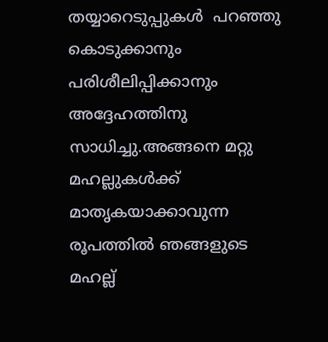തയ്യാറെടുപ്പുകൾ  പറഞ്ഞു കൊടുക്കാനും പരിശീലിപ്പിക്കാനും അദ്ദേഹത്തിനു സാധിച്ചു.അങ്ങനെ മറ്റു മഹല്ലുകൾക്ക് മാതൃകയാക്കാവുന്ന രൂപത്തിൽ ഞങ്ങളുടെ മഹല്ല്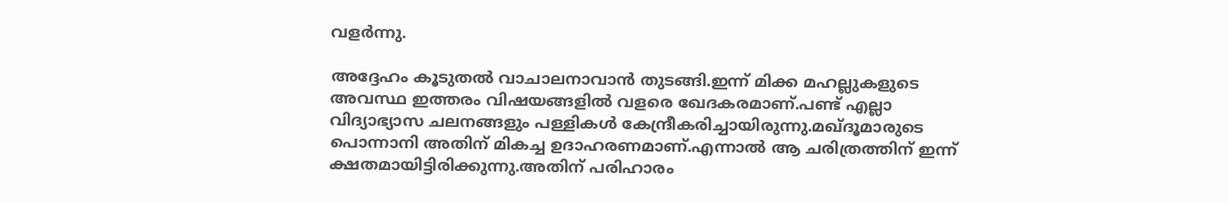വളർന്നു.

അദ്ദേഹം കൂടുതൽ വാചാലനാവാൻ തുടങ്ങി.ഇന്ന് മിക്ക മഹല്ലുകളുടെ അവസ്ഥ ഇത്തരം വിഷയങ്ങളിൽ വളരെ ഖേദകരമാണ്.പണ്ട് എല്ലാ വിദ്യാഭ്യാസ ചലനങ്ങളും പള്ളികൾ കേന്ദ്രീകരിച്ചായിരുന്നു.മഖ്ദൂമാരുടെ പൊന്നാനി അതിന് മികച്ച ഉദാഹരണമാണ്.എന്നാൽ ആ ചരിത്രത്തിന് ഇന്ന് ക്ഷതമായിട്ടിരിക്കുന്നു.അതിന് പരിഹാരം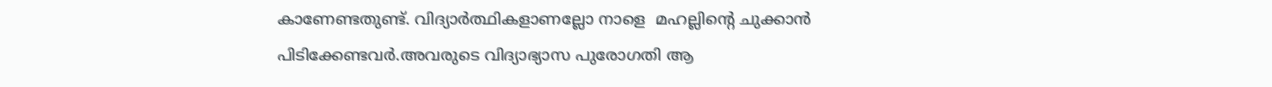കാണേണ്ടതുണ്ട്. വിദ്യാർത്ഥികളാണല്ലോ നാളെ  മഹല്ലിന്റെ ചുക്കാൻ പിടിക്കേണ്ടവർ.അവരുടെ വിദ്യാഭ്യാസ പുരോഗതി ആ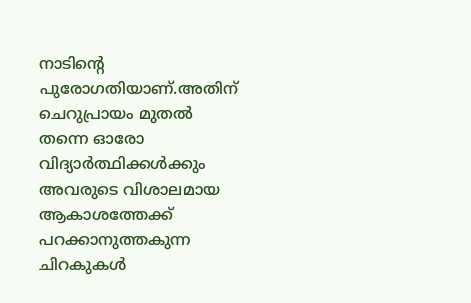നാടിന്റെ പുരോഗതിയാണ്.അതിന് ചെറുപ്രായം മുതൽ തന്നെ ഓരോ വിദ്യാർത്ഥിക്കൾക്കും അവരുടെ വിശാലമായ ആകാശത്തേക്ക് പറക്കാനുത്തകുന്ന ചിറകുകൾ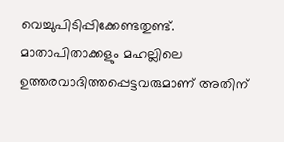വെച്ചുപിടിപ്പിക്കേണ്ടതുണ്ട്. മാതാപിതാക്കളും മഹല്ലിലെ ഉത്തരവാദിത്തപ്പെട്ടവരുമാണ് അതിന്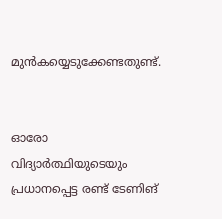മുൻകയ്യെടുക്കേണ്ടതുണ്ട്.


ഓരോ വിദ്യാർത്ഥിയുടെയും പ്രധാനപ്പെട്ട രണ്ട് ടേണിങ്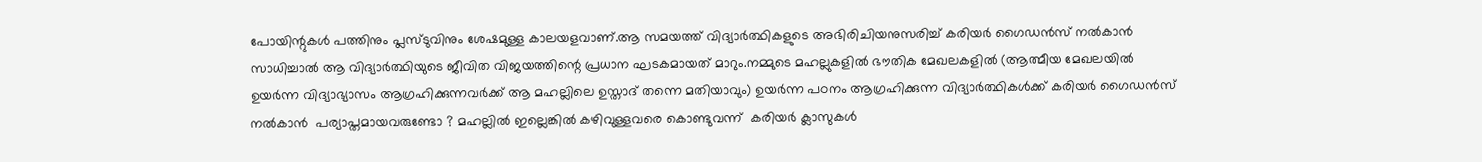പോയിന്റുകൾ പത്തിനും പ്ലസ്ടുവിനും ശേഷമുള്ള കാലയളവാണ്.ആ സമയത്ത് വിദ്യാർത്ഥികളുടെ അഭിരിചിയനുസരിച്ച് കരിയർ ഗൈഡൻസ് നൽകാൻ സാധിച്ചാൽ ആ വിദ്യാർത്ഥിയുടെ ജീവിത വിജയത്തിന്റെ പ്രധാന ഘടകമായത് മാറും.നമ്മുടെ മഹല്ലുകളിൽ ഭൗതിക മേഖലകളിൽ (ആത്മീയ മേഖലയിൽ ഉയർന്ന വിദ്യാഭ്യാസം ആഗ്രഹിക്കുന്നവർക്ക് ആ മഹല്ലിലെ ഉസ്താദ് തന്നെ മതിയാവും) ഉയർന്ന പഠനം ആഗ്രഹിക്കുന്ന വിദ്യാർത്ഥികൾക്ക് കരിയർ ഗൈഡൻസ് നൽകാൻ  പര്യാപ്തമായവരുണ്ടോ ? മഹല്ലിൽ ഇല്ലെങ്കിൽ കഴിവുള്ളവരെ കൊണ്ടുവന്ന്  കരിയർ ക്ലാസുകൾ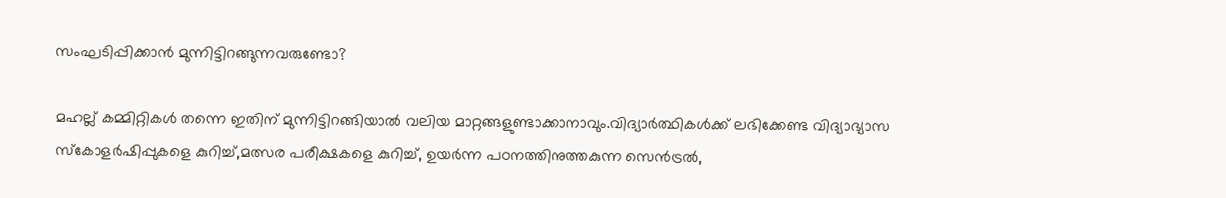സംഘടിപ്പിക്കാൻ മുന്നിട്ടിറങ്ങുന്നവരുണ്ടോ?

മഹല്ല് കമ്മിറ്റികൾ തന്നെ ഇതിന് മുന്നിട്ടിറങ്ങിയാൽ വലിയ മാറ്റങ്ങളുണ്ടാക്കാനാവും.വിദ്യാർത്ഥികൾക്ക് ലഭിക്കേണ്ട വിദ്യാഭ്യാസ സ്കോളർഷിപ്പുകളെ കുറിച്ച്,മത്സര പരീക്ഷകളെ കുറിച്ച്, ഉയർന്ന പഠനത്തിനുത്തകുന്ന സെൻട്രൽ,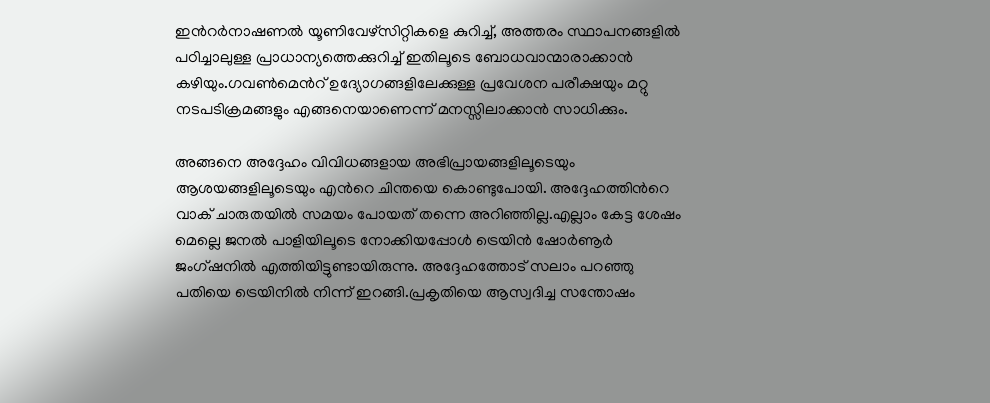ഇൻറർനാഷണൽ യൂണിവേഴ്സിറ്റികളെ കുറിച്ച്, അത്തരം സ്ഥാപനങ്ങളിൽ പഠിച്ചാലുള്ള പ്രാധാന്യത്തെക്കുറിച്ച് ഇതിലൂടെ ബോധവാന്മാരാക്കാൻ കഴിയും.ഗവൺമെൻറ് ഉദ്യോഗങ്ങളിലേക്കുള്ള പ്രവേശന പരീക്ഷയും മറ്റു നടപടിക്രമങ്ങളും എങ്ങനെയാണെന്ന് മനസ്സിലാക്കാൻ സാധിക്കും.

അങ്ങനെ അദ്ദേഹം വിവിധങ്ങളായ അഭിപ്രായങ്ങളിലൂടെയും ആശയങ്ങളിലൂടെയും എൻറെ ചിന്തയെ കൊണ്ടുപോയി. അദ്ദേഹത്തിൻറെ വാക് ചാരുതയിൽ സമയം പോയത് തന്നെ അറിഞ്ഞില്ല.എല്ലാം കേട്ട ശേഷം മെല്ലെ ജനൽ പാളിയിലൂടെ നോക്കിയപ്പോൾ ട്രെയിൻ ഷോർണൂർ ജംഗ്ഷനിൽ എത്തിയിട്ടുണ്ടായിരുന്നു. അദ്ദേഹത്തോട് സലാം പറഞ്ഞു പതിയെ ട്രെയിനിൽ നിന്ന് ഇറങ്ങി.പ്രകൃതിയെ ആസ്വദിച്ച സന്തോഷം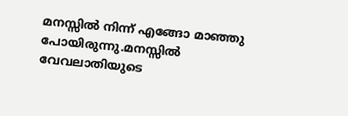മനസ്സിൽ നിന്ന് എങ്ങോ മാഞ്ഞു പോയിരുന്നു.മനസ്സിൽ വേവലാതിയുടെ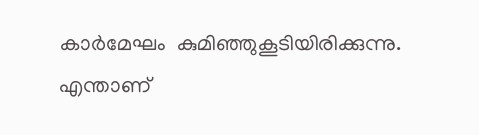കാർമേഘം  കുമിഞ്ഞുകൂടിയിരിക്കുന്നു. എന്താണ്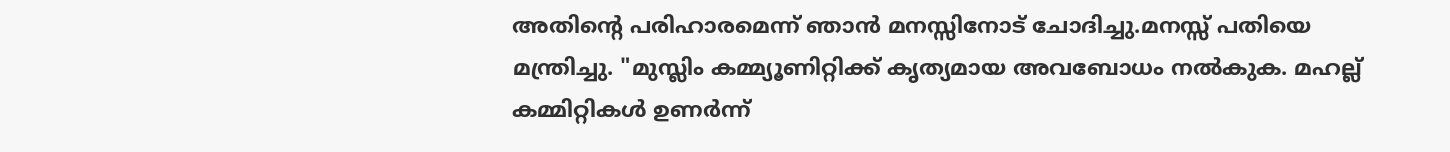അതിന്റെ പരിഹാരമെന്ന് ഞാൻ മനസ്സിനോട് ചോദിച്ചു.മനസ്സ് പതിയെ മന്ത്രിച്ചു. "മുസ്ലിം കമ്മ്യൂണിറ്റിക്ക് കൃത്യമായ അവബോധം നൽകുക. മഹല്ല് കമ്മിറ്റികൾ ഉണർന്ന്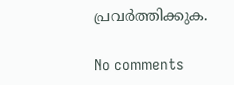പ്രവർത്തിക്കുക.

No comments